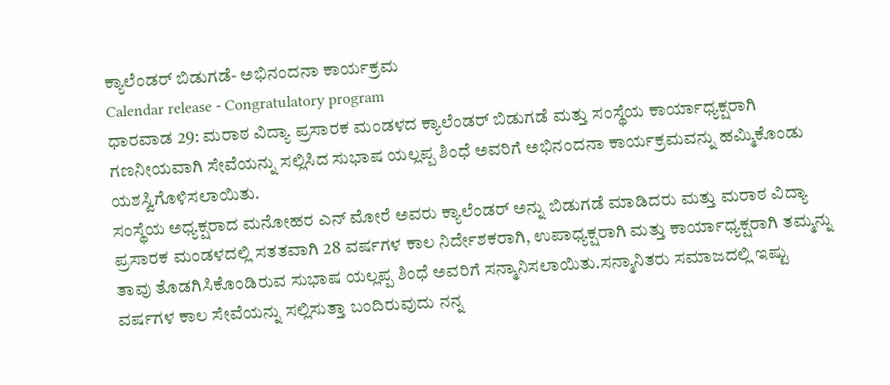ಕ್ಯಾಲೆಂಡರ್ ಬಿಡುಗಡೆ- ಅಭಿನಂದನಾ ಕಾರ್ಯಕ್ರಮ
Calendar release - Congratulatory program
ಧಾರವಾಡ 29: ಮರಾಠ ವಿದ್ಯಾ ಪ್ರಸಾರಕ ಮಂಡಳದ ಕ್ಯಾಲೆಂಡರ್ ಬಿಡುಗಡೆ ಮತ್ತು ಸಂಸ್ಥೆಯ ಕಾರ್ಯಾಧ್ಯಕ್ಷರಾಗಿ ಗಣನೀಯವಾಗಿ ಸೇವೆಯನ್ನು ಸಲ್ಲಿಸಿದ ಸುಭಾಷ ಯಲ್ಲಪ್ಪ ಶಿಂಧೆ ಅವರಿಗೆ ಅಭಿನಂದನಾ ಕಾರ್ಯಕ್ರಮವನ್ನು ಹಮ್ಮಿಕೊಂಡು ಯಶಸ್ವಿಗೊಳಿಸಲಾಯಿತು.
ಸಂಸ್ಥೆಯ ಅಧ್ಯಕ್ಷರಾದ ಮನೋಹರ ಎನ್ ಮೋರೆ ಅವರು ಕ್ಯಾಲೆಂಡರ್ ಅನ್ನು ಬಿಡುಗಡೆ ಮಾಡಿದರು ಮತ್ತು ಮರಾಠ ವಿದ್ಯಾ ಪ್ರಸಾರಕ ಮಂಡಳದಲ್ಲಿ ಸತತವಾಗಿ 28 ವರ್ಷಗಳ ಕಾಲ ನಿರ್ದೇಶಕರಾಗಿ, ಉಪಾಧ್ಯಕ್ಷರಾಗಿ ಮತ್ತು ಕಾರ್ಯಾಧ್ಯಕ್ಷರಾಗಿ ತಮ್ಮನ್ನು ತಾವು ತೊಡಗಿಸಿಕೊಂಡಿರುವ ಸುಭಾಷ ಯಲ್ಲಪ್ಪ ಶಿಂಧೆ ಅವರಿಗೆ ಸನ್ಮಾನಿಸಲಾಯಿತು.ಸನ್ಮಾನಿತರು ಸಮಾಜದಲ್ಲಿ ಇಷ್ಟು ವರ್ಷಗಳ ಕಾಲ ಸೇವೆಯನ್ನು ಸಲ್ಲಿಸುತ್ತಾ ಬಂದಿರುವುದು ನನ್ನ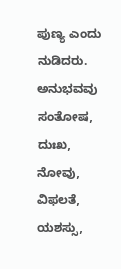ಪುಣ್ಯ ಎಂದು ನುಡಿದರು.
ಅನುಭವವು ಸಂತೋಷ, ದುಃಖ, ನೋವು, ವಿಫಲತೆ, ಯಶಸ್ಸು,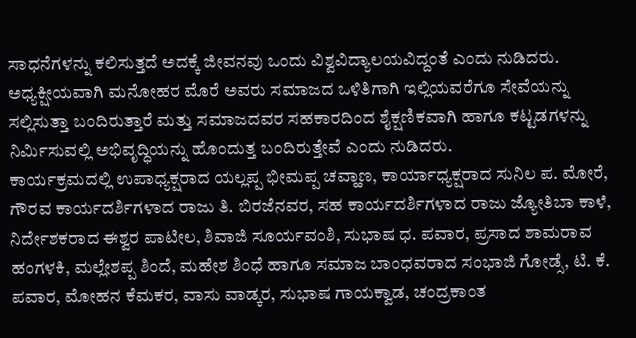ಸಾಧನೆಗಳನ್ನು ಕಲಿಸುತ್ತದೆ ಅದಕ್ಕೆ ಜೀವನವು ಒಂದು ವಿಶ್ವವಿದ್ಯಾಲಯವಿದ್ದಂತೆ ಎಂದು ನುಡಿದರು. ಅಧ್ಯಕ್ಷೀಯವಾಗಿ ಮನೋಹರ ಮೊರೆ ಅವರು ಸಮಾಜದ ಒಳಿತಿಗಾಗಿ ಇಲ್ಲಿಯವರೆಗೂ ಸೇವೆಯನ್ನು ಸಲ್ಲಿಸುತ್ತಾ ಬಂದಿರುತ್ತಾರೆ ಮತ್ತು ಸಮಾಜದವರ ಸಹಕಾರದಿಂದ ಶೈಕ್ಷಣಿಕವಾಗಿ ಹಾಗೂ ಕಟ್ಟಡಗಳನ್ನು ನಿರ್ಮಿಸುವಲ್ಲಿ ಅಭಿವೃದ್ಧಿಯನ್ನು ಹೊಂದುತ್ತ ಬಂದಿರುತ್ತೇವೆ ಎಂದು ನುಡಿದರು.
ಕಾರ್ಯಕ್ರಮದಲ್ಲಿ ಉಪಾಧ್ಯಕ್ಷರಾದ ಯಲ್ಲಪ್ಪ ಭೀಮಪ್ಪ ಚವ್ಹಾಣ, ಕಾರ್ಯಾಧ್ಯಕ್ಷರಾದ ಸುನಿಲ ಪ. ಮೋರೆ, ಗೌರವ ಕಾರ್ಯದರ್ಶಿಗಳಾದ ರಾಜು ತಿ. ಬಿರಜೆನವರ, ಸಹ ಕಾರ್ಯದರ್ಶಿಗಳಾದ ರಾಜು ಜ್ಯೋತಿಬಾ ಕಾಳೆ, ನಿರ್ದೇಶಕರಾದ ಈಶ್ವರ ಪಾಟೀಲ, ಶಿವಾಜಿ ಸೂರ್ಯವಂಶಿ, ಸುಭಾಷ ಧ. ಪವಾರ, ಪ್ರಸಾದ ಶಾಮರಾವ ಹಂಗಳಕಿ, ಮಲ್ಲೇಶಪ್ಪ ಶಿಂದೆ, ಮಹೇಶ ಶಿಂಧೆ ಹಾಗೂ ಸಮಾಜ ಬಾಂಧವರಾದ ಸಂಭಾಜಿ ಗೋಡ್ಸೆ, ಟಿ. ಕೆ. ಪವಾರ, ಮೋಹನ ಕೆಮಕರ, ವಾಸು ವಾಡ್ಕರ, ಸುಭಾಷ ಗಾಯಕ್ವಾಡ, ಚಂದ್ರಕಾಂತ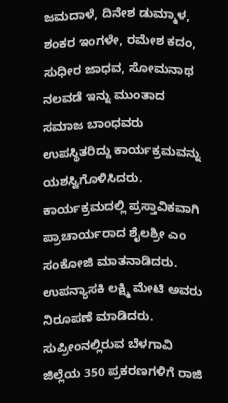ಜಮದಾಳೆ, ದಿನೇಶ ಡುಮ್ಮಾಳ, ಶಂಕರ ಇಂಗಳೇ, ರಮೇಶ ಕದಂ, ಸುಧೀರ ಜಾಧವ, ಸೋಮನಾಥ ನಲವಡೆ ಇನ್ನು ಮುಂತಾದ ಸಮಾಜ ಬಾಂಧವರು ಉಪಸ್ಥಿತರಿದ್ದು ಕಾರ್ಯಕ್ರಮವನ್ನು ಯಶಸ್ವಿಗೊಳಿಸಿದರು. ಕಾರ್ಯಕ್ರಮದಲ್ಲಿ ಪ್ರಸ್ತಾವಿಕವಾಗಿ ಪ್ರಾಚಾರ್ಯರಾದ ಶೈಲಶ್ರೀ ಎಂ ಸಂಕೋಜಿ ಮಾತನಾಡಿದರು. ಉಪನ್ಯಾಸಕಿ ಲಕ್ಷ್ಮಿ ಮೇಟಿ ಅವರು ನಿರೂಪಣೆ ಮಾಡಿದರು.
ಸುಪ್ರೀಂನಲ್ಲಿರುವ ಬೆಳಗಾವಿ ಜಿಲ್ಲೆಯ 350 ಪ್ರಕರಣಗಳಿಗೆ ರಾಜಿ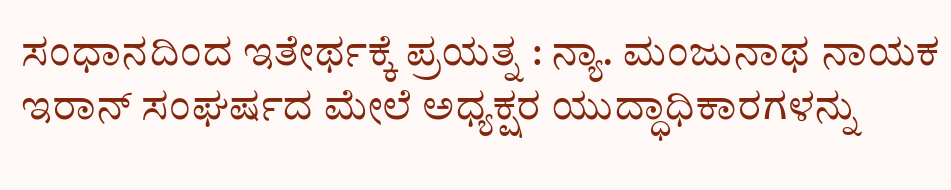ಸಂಧಾನದಿಂದ ಇತೇರ್ಥಕ್ಕೆ ಪ್ರಯತ್ನ : ನ್ಯಾ. ಮಂಜುನಾಥ ನಾಯಕ
ಇರಾನ್ ಸಂಘರ್ಷದ ಮೇಲೆ ಅಧ್ಯಕ್ಷರ ಯುದ್ಧಾಧಿಕಾರಗಳನ್ನು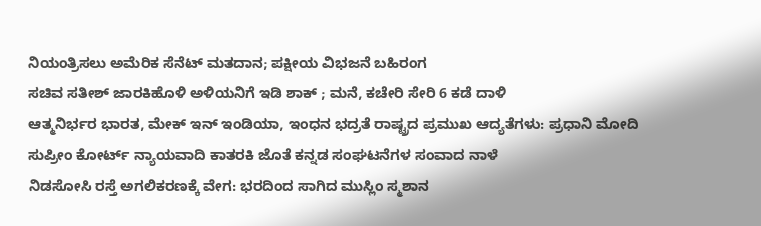ನಿಯಂತ್ರಿಸಲು ಅಮೆರಿಕ ಸೆನೆಟ್ ಮತದಾನ; ಪಕ್ಷೀಯ ವಿಭಜನೆ ಬಹಿರಂಗ
ಸಚಿವ ಸತೀಶ್ ಜಾರಕಿಹೊಳಿ ಅಳಿಯನಿಗೆ ಇಡಿ ಶಾಕ್ ; ಮನೆ, ಕಚೇರಿ ಸೇರಿ 6 ಕಡೆ ದಾಳಿ
ಆತ್ಮನಿರ್ಭರ ಭಾರತ, ಮೇಕ್ ಇನ್ ಇಂಡಿಯಾ, ಇಂಧನ ಭದ್ರತೆ ರಾಷ್ಟ್ರದ ಪ್ರಮುಖ ಆದ್ಯತೆಗಳು: ಪ್ರಧಾನಿ ಮೋದಿ
ಸುಪ್ರೀಂ ಕೋರ್ಟ್ ನ್ಯಾಯವಾದಿ ಕಾತರಕಿ ಜೊತೆ ಕನ್ನಡ ಸಂಘಟನೆಗಳ ಸಂವಾದ ನಾಳೆ
ನಿಡಸೋಸಿ ರಸ್ತೆ ಅಗಲಿಕರಣಕ್ಕೆ ವೇಗ: ಭರದಿಂದ ಸಾಗಿದ ಮುಸ್ಲಿಂ ಸ್ಮಶಾನ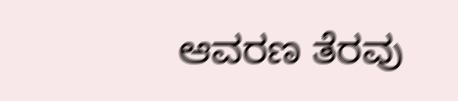ಆವರಣ ತೆರವು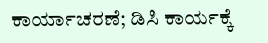ಕಾರ್ಯಾಚರಣೆ; ಡಿಸಿ ಕಾರ್ಯಕ್ಕೆ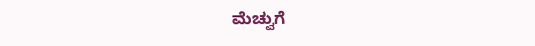ಮೆಚ್ವುಗೆ